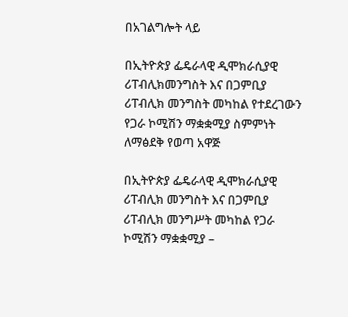በአገልግሎት ላይ

በኢትዮጵያ ፌዴራላዊ ዲሞክራሲያዊ ሪፐብሊክመንግስት እና በጋምቢያ ሪፐብሊክ መንግስት መካከል የተደረገውን የጋራ ኮሚሽን ማቋቋሚያ ስምምነት ለማፅደቅ የወጣ አዋጅ

በኢትዮጵያ ፌዴራላዊ ዲሞክራሲያዊ ሪፐብሊክ መንግስት እና በጋምቢያ ሪፐብሊክ መንግሥት መካከል የጋራ ኮሚሽን ማቋቋሚያ –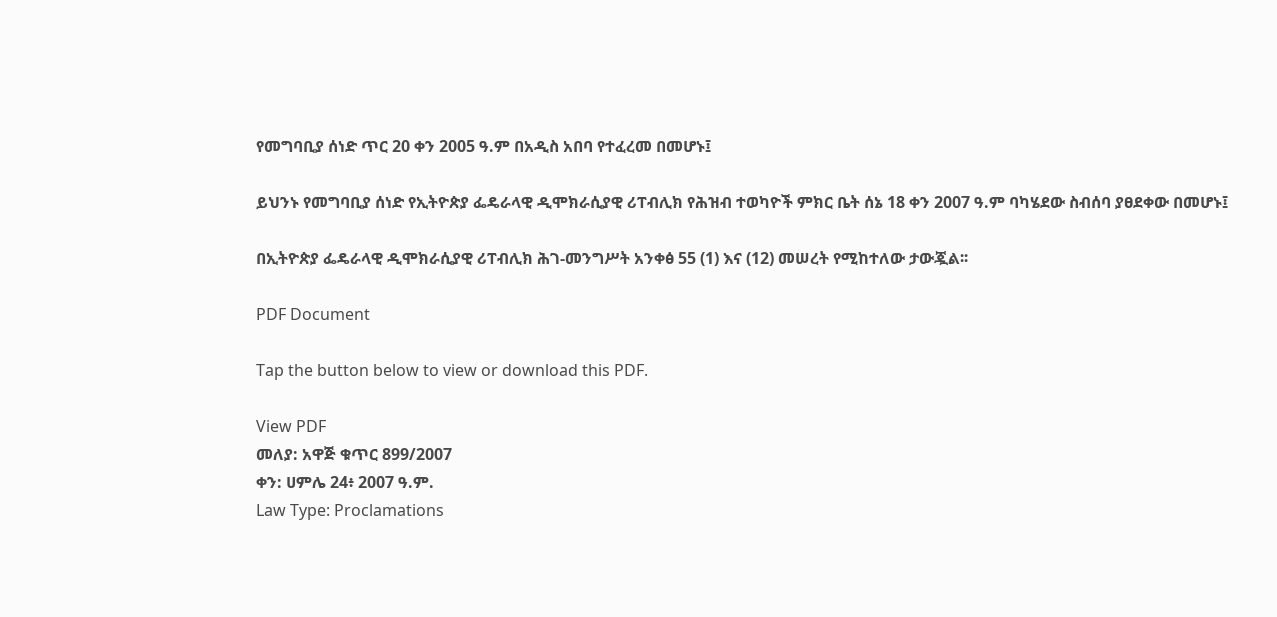የመግባቢያ ሰነድ ጥር 20 ቀን 2005 ዓ.ም በአዲስ አበባ የተፈረመ በመሆኑ፤

ይህንኑ የመግባቢያ ሰነድ የኢትዮጵያ ፌዴራላዊ ዲሞክራሲያዊ ሪፐብሊክ የሕዝብ ተወካዮች ምክር ቤት ሰኔ 18 ቀን 2007 ዓ.ም ባካሄደው ስብሰባ ያፀደቀው በመሆኑ፤

በኢትዮጵያ ፌዴራላዊ ዲሞክራሲያዊ ሪፐብሊክ ሕገ-መንግሥት አንቀፅ 55 (1) እና (12) መሠረት የሚከተለው ታውጇል፡፡

PDF Document

Tap the button below to view or download this PDF.

View PDF
መለያ: አዋጅ ቁጥር 899/2007
ቀን: ሀምሌ 24፥ 2007 ዓ.ም.
Law Type: Proclamations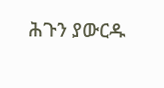ሕጉን ያውርዱ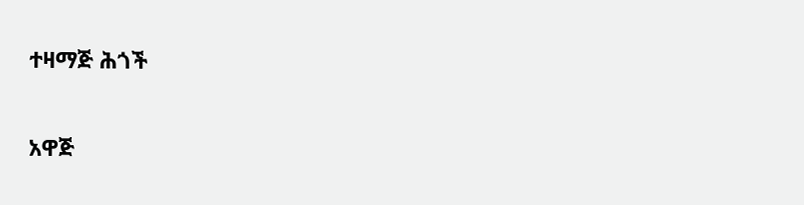ተዛማጅ ሕጎች

አዋጅ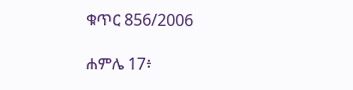ቁጥር 856/2006

ሐምሌ 17፥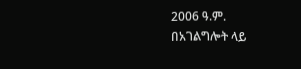2006 ዓ.ም.
በአገልግሎት ላይ